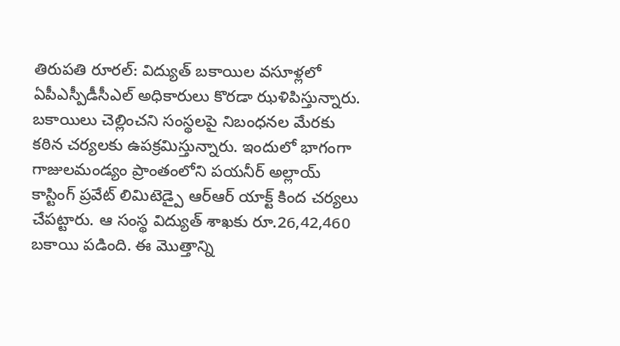తిరుపతి రూరల్: విద్యుత్ బకాయిల వసూళ్లలో ఏపీఎస్పీడీసీఎల్ అధికారులు కొరడా ఝళిపిస్తున్నారు. బకాయిలు చెల్లించని సంస్థలపై నిబంధనల మేరకు కఠిన చర్యలకు ఉపక్రమిస్తున్నారు. ఇందులో భాగంగా గాజులమండ్యం ప్రాంతంలోని పయనీర్ అల్లాయ్ కాస్టింగ్ ప్రవేట్ లిమిటెడ్పై ఆర్ఆర్ యాక్ట్ కింద చర్యలు చేపట్టారు. ఆ సంస్థ విద్యుత్ శాఖకు రూ.26,42,460 బకాయి పడింది. ఈ మొత్తాన్ని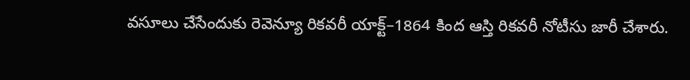వసూలు చేసేందుకు రెవెన్యూ రికవరీ యాక్ట్–1864 కింద ఆస్తి రికవరీ నోటీసు జారీ చేశారు.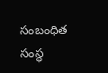సంబంధిత సంస్థ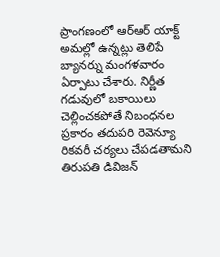ప్రాంగణంలో ఆర్ఆర్ యాక్ట్ అమల్లో ఉన్నట్లు తెలిపే బ్యానర్ను మంగళవారం ఏర్పాటు చేశారు. నిర్ణీత గడువులో బకాయిలు చెల్లించకపోతే నిబంధనల ప్రకారం తదుపరి రెవెన్యూ రికవరీ చర్యలు చేపడతామని తిరుపతి డివిజన్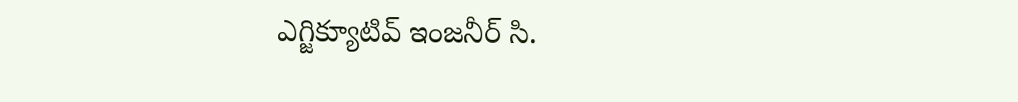ఎగ్జిక్యూటివ్ ఇంజనీర్ సి.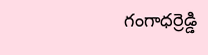గంగాధర్రెడ్డి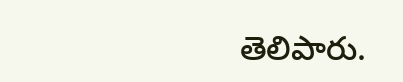తెలిపారు.